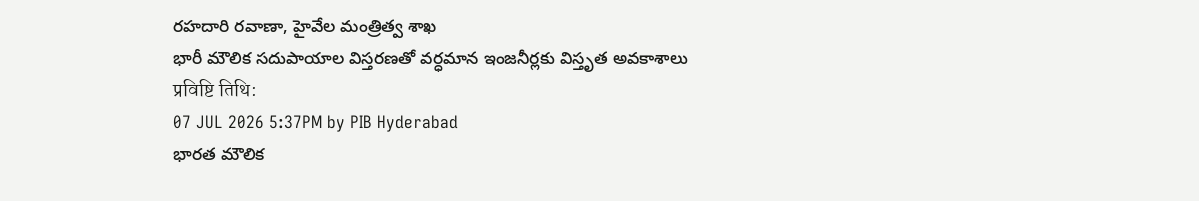రహదారి రవాణా, హైవేల మంత్రిత్వ శాఖ
భారీ మౌలిక సదుపాయాల విస్తరణతో వర్ధమాన ఇంజనీర్లకు విస్తృత అవకాశాలు
प्रविष्टि तिथि:
07 JUL 2026 5:37PM by PIB Hyderabad
భారత మౌలిక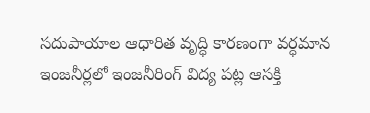సదుపాయాల ఆధారిత వృద్ధి కారణంగా వర్ధమాన ఇంజనీర్లలో ఇంజనీరింగ్ విద్య పట్ల ఆసక్తి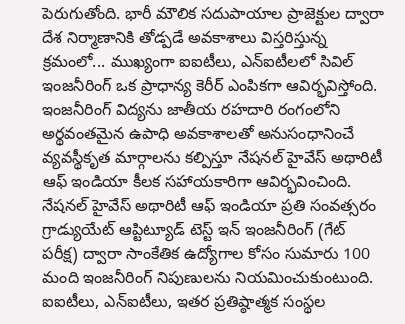పెరుగుతోంది. భారీ మౌలిక సదుపాయాల ప్రాజెక్టుల ద్వారా దేశ నిర్మాణానికి తోడ్పడే అవకాశాలు విస్తరిస్తున్న క్రమంలో... ముఖ్యంగా ఐఐటీలు, ఎన్ఐటీలలో సివిల్ ఇంజనీరింగ్ ఒక ప్రాధాన్య కెరీర్ ఎంపికగా ఆవిర్భవిస్తోంది.
ఇంజనీరింగ్ విద్యను జాతీయ రహదారి రంగంలోని అర్థవంతమైన ఉపాధి అవకాశాలతో అనుసంధానించే వ్యవస్థీకృత మార్గాలను కల్పిస్తూ నేషనల్ హైవేస్ అథారిటీ ఆఫ్ ఇండియా కీలక సహాయకారిగా ఆవిర్భవించింది. నేషనల్ హైవేస్ అథారిటీ ఆఫ్ ఇండియా ప్రతి సంవత్సరం గ్రాడ్యుయేట్ ఆప్టిట్యూడ్ టెస్ట్ ఇన్ ఇంజనీరింగ్ (గేట్ పరీక్ష) ద్వారా సాంకేతిక ఉద్యోగాల కోసం సుమారు 100 మంది ఇంజనీరింగ్ నిపుణులను నియమించుకుంటుంది. ఐఐటీలు, ఎన్ఐటీలు, ఇతర ప్రతిష్ఠాత్మక సంస్థల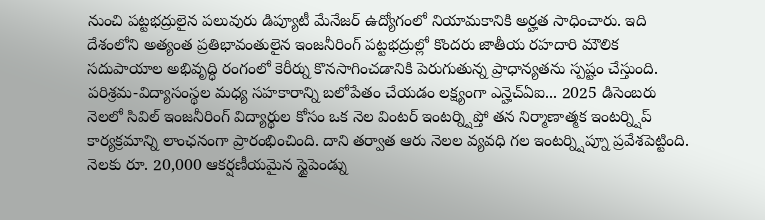నుంచి పట్టభద్రులైన పలువురు డిప్యూటీ మేనేజర్ ఉద్యోగంలో నియామకానికి అర్హత సాధించారు. ఇది దేశంలోని అత్యంత ప్రతిభావంతులైన ఇంజనీరింగ్ పట్టభద్రుల్లో కొందరు జాతీయ రహదారి మౌలిక సదుపాయాల అభివృద్ధి రంగంలో కెరీర్ను కొనసాగించడానికి పెరుగుతున్న ప్రాధాన్యతను స్పష్టం చేస్తుంది.
పరిశ్రమ-విద్యాసంస్థల మధ్య సహకారాన్ని బలోపేతం చేయడం లక్ష్యంగా ఎన్హెచ్ఏఐ... 2025 డిసెంబరు నెలలో సివిల్ ఇంజనీరింగ్ విద్యార్థుల కోసం ఒక నెల వింటర్ ఇంటర్న్షిప్తో తన నిర్మాణాత్మక ఇంటర్న్షిప్ కార్యక్రమాన్ని లాంఛనంగా ప్రారంభించింది. దాని తర్వాత ఆరు నెలల వ్యవధి గల ఇంటర్న్షిప్నూ ప్రవేశపెట్టింది. నెలకు రూ. 20,000 ఆకర్షణీయమైన స్టైపెండ్ను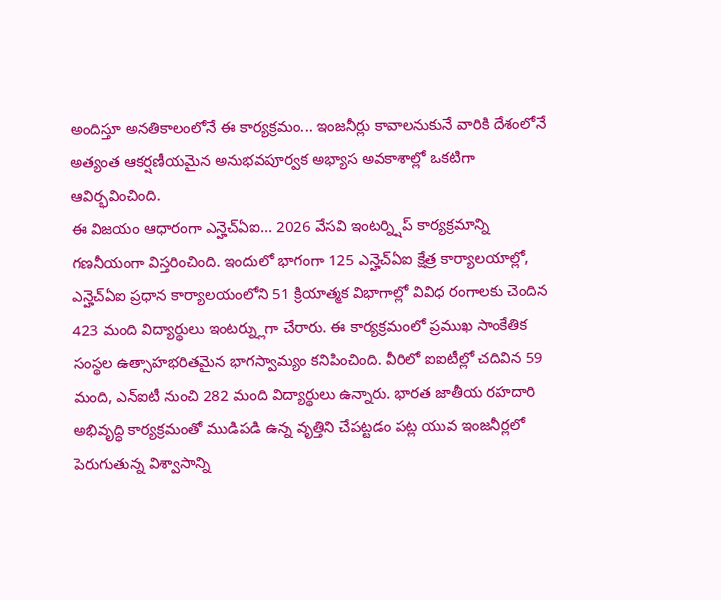అందిస్తూ అనతికాలంలోనే ఈ కార్యక్రమం... ఇంజనీర్లు కావాలనుకునే వారికి దేశంలోనే అత్యంత ఆకర్షణీయమైన అనుభవపూర్వక అభ్యాస అవకాశాల్లో ఒకటిగా ఆవిర్భవించింది.
ఈ విజయం ఆధారంగా ఎన్హెచ్ఏఐ... 2026 వేసవి ఇంటర్న్షిప్ కార్యక్రమాన్ని గణనీయంగా విస్తరించింది. ఇందులో భాగంగా 125 ఎన్హెచ్ఏఐ క్షేత్ర కార్యాలయాల్లో, ఎన్హెచ్ఏఐ ప్రధాన కార్యాలయంలోని 51 క్రియాత్మక విభాగాల్లో వివిధ రంగాలకు చెందిన 423 మంది విద్యార్థులు ఇంటర్న్లుగా చేరారు. ఈ కార్యక్రమంలో ప్రముఖ సాంకేతిక సంస్థల ఉత్సాహభరితమైన భాగస్వామ్యం కనిపించింది. వీరిలో ఐఐటీల్లో చదివిన 59 మంది, ఎన్ఐటీ నుంచి 282 మంది విద్యార్థులు ఉన్నారు. భారత జాతీయ రహదారి అభివృద్ధి కార్యక్రమంతో ముడిపడి ఉన్న వృత్తిని చేపట్టడం పట్ల యువ ఇంజనీర్లలో పెరుగుతున్న విశ్వాసాన్ని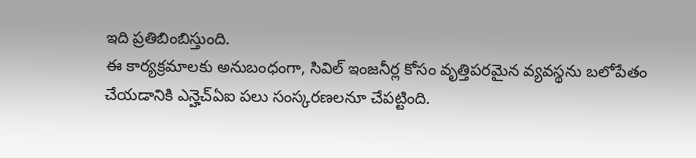ఇది ప్రతిబింబిస్తుంది.
ఈ కార్యక్రమాలకు అనుబంధంగా, సివిల్ ఇంజనీర్ల కోసం వృత్తిపరమైన వ్యవస్థను బలోపేతం చేయడానికి ఎన్హెచ్ఏఐ పలు సంస్కరణలనూ చేపట్టింది.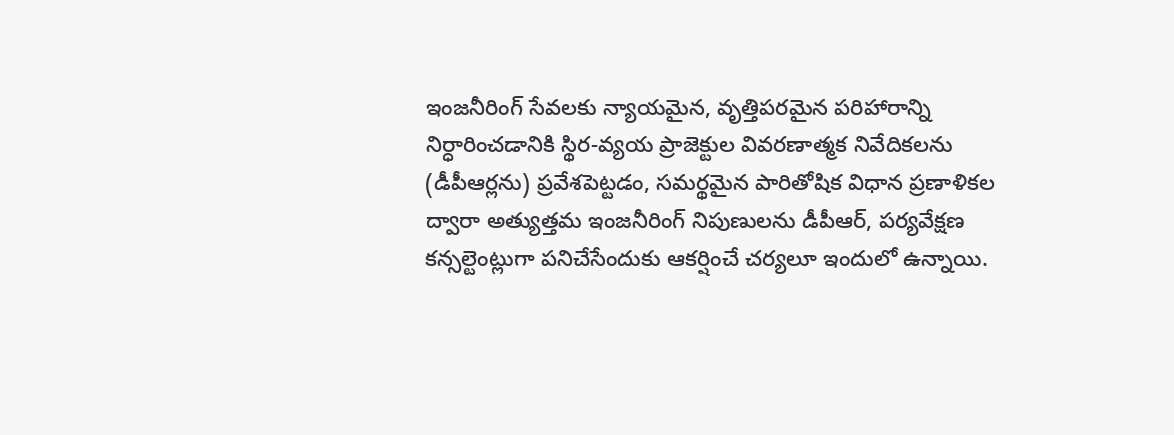ఇంజనీరింగ్ సేవలకు న్యాయమైన, వృత్తిపరమైన పరిహారాన్ని నిర్ధారించడానికి స్థిర-వ్యయ ప్రాజెక్టుల వివరణాత్మక నివేదికలను (డీపీఆర్లను) ప్రవేశపెట్టడం, సమర్థమైన పారితోషిక విధాన ప్రణాళికల ద్వారా అత్యుత్తమ ఇంజనీరింగ్ నిపుణులను డీపీఆర్, పర్యవేక్షణ కన్సల్టెంట్లుగా పనిచేసేందుకు ఆకర్షించే చర్యలూ ఇందులో ఉన్నాయి.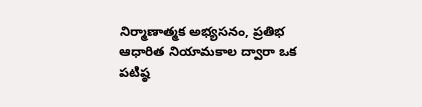నిర్మాణాత్మక అభ్యసనం, ప్రతిభ ఆధారిత నియామకాల ద్వారా ఒక పటిష్ఠ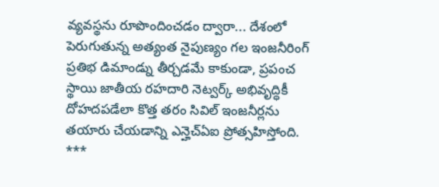వ్యవస్థను రూపొందించడం ద్వారా... దేశంలో పెరుగుతున్న అత్యంత నైపుణ్యం గల ఇంజనీరింగ్ ప్రతిభ డిమాండ్ను తీర్చడమే కాకుండా, ప్రపంచ స్థాయి జాతీయ రహదారి నెట్వర్క్ అభివృద్ధికీ దోహదపడేలా కొత్త తరం సివిల్ ఇంజనీర్లను తయారు చేయడాన్ని ఎన్హెచ్ఏఐ ప్రోత్సహిస్తోంది.
***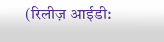(रिलीज़ आईडी: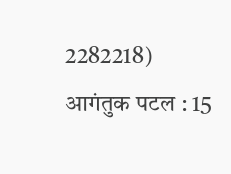2282218)
आगंतुक पटल : 15